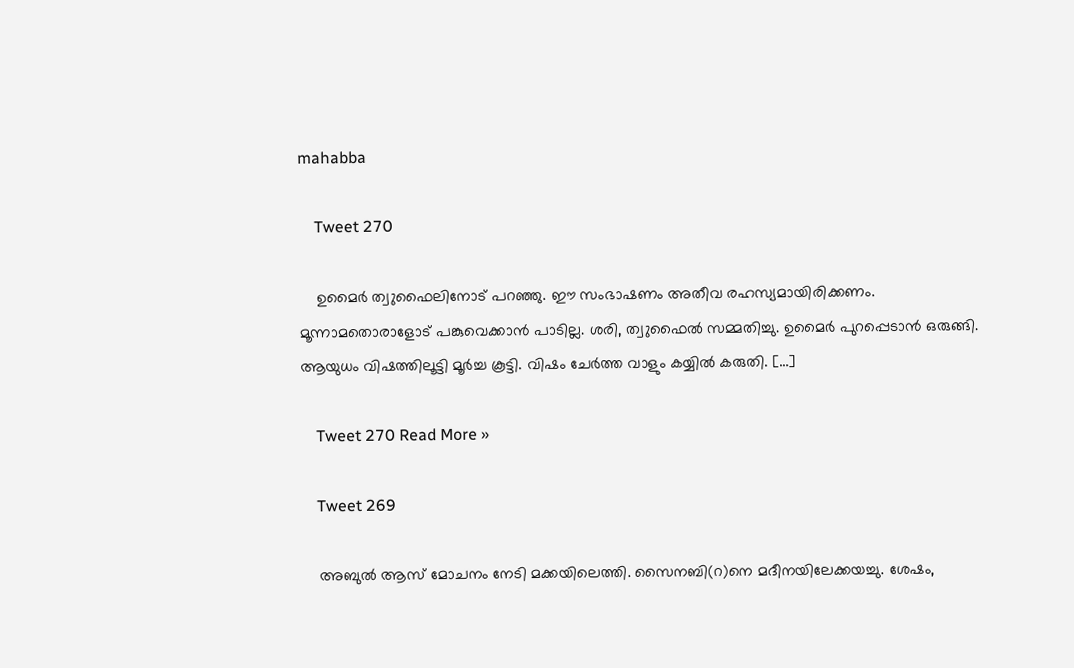mahabba

    Tweet 270

    ഉമൈർ ത്വുഫൈലിനോട് പറഞ്ഞു. ഈ സംഭാഷണം അതീവ രഹസ്യമായിരിക്കണം. മൂന്നാമതൊരാളോട് പങ്കുവെക്കാൻ പാടില്ല. ശരി, ത്വുഫൈൽ സമ്മതിച്ചു. ഉമൈർ പുറപ്പെടാൻ ഒരുങ്ങി. ആയുധം വിഷത്തിലൂട്ടി മൂർച്ച കൂട്ടി. വിഷം ചേർത്ത വാളും കയ്യിൽ കരുതി. […]

    Tweet 270 Read More »

    Tweet 269

    അബുൽ ആസ് മോചനം നേടി മക്കയിലെത്തി. സൈനബി(റ)നെ മദീനയിലേക്കയച്ചു. ശേഷം,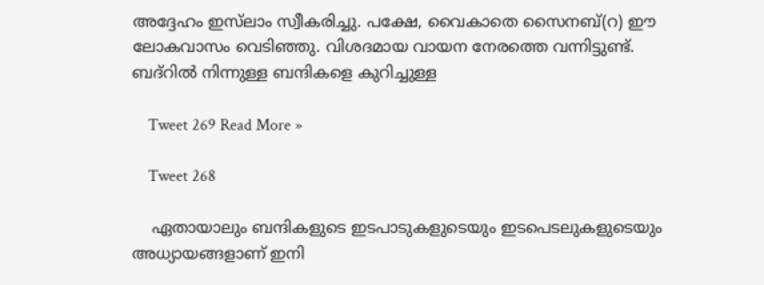അദ്ദേഹം ഇസ്‌ലാം സ്വീകരിച്ചു. പക്ഷേ, വൈകാതെ സൈനബ്(റ) ഈ ലോകവാസം വെടിഞ്ഞു. വിശദമായ വായന നേരത്തെ വന്നിട്ടുണ്ട്. ബദ്റിൽ നിന്നുള്ള ബന്ദികളെ കുറിച്ചുള്ള

    Tweet 269 Read More »

    Tweet 268

    ഏതായാലും ബന്ദികളുടെ ഇടപാടുകളുടെയും ഇടപെടലുകളുടെയും അധ്യായങ്ങളാണ് ഇനി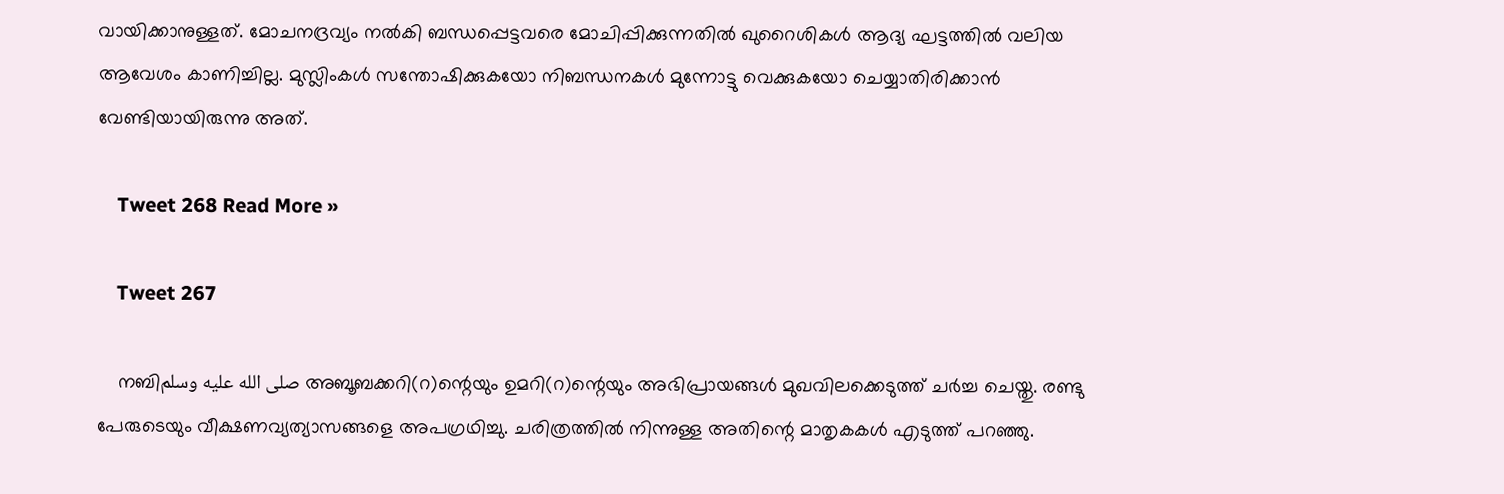വായിക്കാനുള്ളത്. മോചനദ്രവ്യം നൽകി ബന്ധപ്പെട്ടവരെ മോചിപ്പിക്കുന്നതിൽ ഖുറൈശികൾ ആദ്യ ഘട്ടത്തിൽ വലിയ ആവേശം കാണിച്ചില്ല. മുസ്ലിംകൾ സന്തോഷിക്കുകയോ നിബന്ധനകൾ മുന്നോട്ടു വെക്കുകയോ ചെയ്യാതിരിക്കാൻ വേണ്ടിയായിരുന്നു അത്‌.

    Tweet 268 Read More »

    Tweet 267

    നബിصلى الله عليه وسلم അബൂബക്കറി(റ)ന്റെയും ഉമറി(റ)ന്റെയും അഭിപ്രായങ്ങൾ മുഖവിലക്കെടുത്ത് ചർച്ച ചെയ്തു. രണ്ടു പേരുടെയും വീക്ഷണവ്യത്യാസങ്ങളെ അപഗ്രഥിച്ചു. ചരിത്രത്തിൽ നിന്നുള്ള അതിന്റെ മാതൃകകൾ എടുത്ത് പറഞ്ഞു.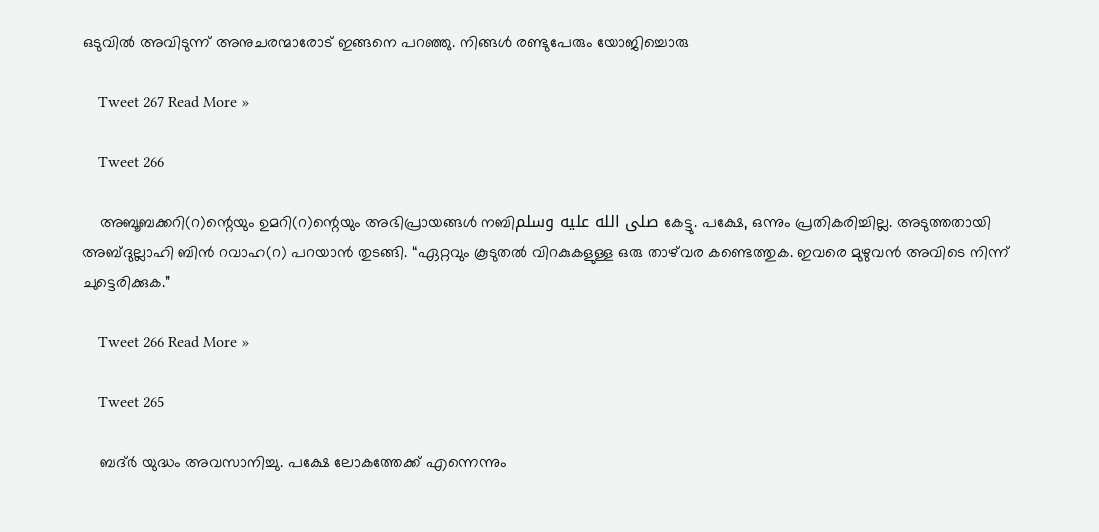ഒടുവിൽ അവിടുന്ന് അനുചരന്മാരോട് ഇങ്ങനെ പറഞ്ഞു. നിങ്ങൾ രണ്ടുപേരും യോജിച്ചൊരു

    Tweet 267 Read More »

    Tweet 266

    അബൂബക്കറി(റ)ന്റെയും ഉമറി(റ)ന്റെയും അഭിപ്രായങ്ങൾ നബിصلى الله عليه وسلم കേട്ടു. പക്ഷേ, ഒന്നും പ്രതികരിച്ചില്ല. അടുത്തതായി അബ്ദുല്ലാഹി ബിൻ റവാഹ(റ) പറയാൻ തുടങ്ങി. “ഏറ്റവും കൂടുതൽ വിറകുകളുള്ള ഒരു താഴ്‌വര കണ്ടെത്തുക. ഇവരെ മുഴുവൻ അവിടെ നിന്ന് ചുട്ടെരിക്കുക.”

    Tweet 266 Read More »

    Tweet 265

    ബദ്ർ യുദ്ധം അവസാനിച്ചു. പക്ഷേ ലോകത്തേക്ക് എന്നെന്നും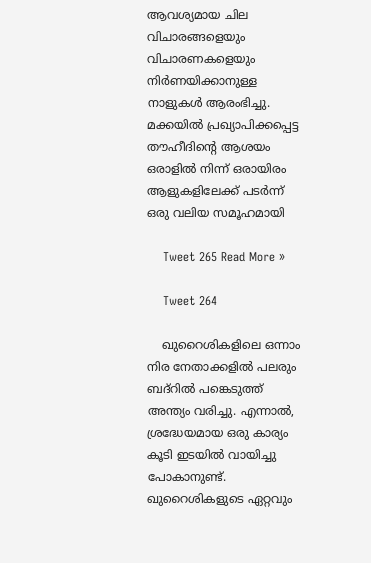ആവശ്യമായ ചില വിചാരങ്ങളെയും വിചാരണകളെയും നിർണയിക്കാനുള്ള നാളുകൾ ആരംഭിച്ചു. മക്കയിൽ പ്രഖ്യാപിക്കപ്പെട്ട തൗഹീദിന്റെ ആശയം ഒരാളിൽ നിന്ന് ഒരായിരം ആളുകളിലേക്ക് പടർന്ന് ഒരു വലിയ സമൂഹമായി

    Tweet 265 Read More »

    Tweet 264

    ഖുറൈശികളിലെ ഒന്നാം നിര നേതാക്കളിൽ പലരും ബദ്റിൽ പങ്കെടുത്ത് അന്ത്യം വരിച്ചു. എന്നാൽ, ശ്രദ്ധേയമായ ഒരു കാര്യം കൂടി ഇടയിൽ വായിച്ചു പോകാനുണ്ട്. ഖുറൈശികളുടെ ഏറ്റവും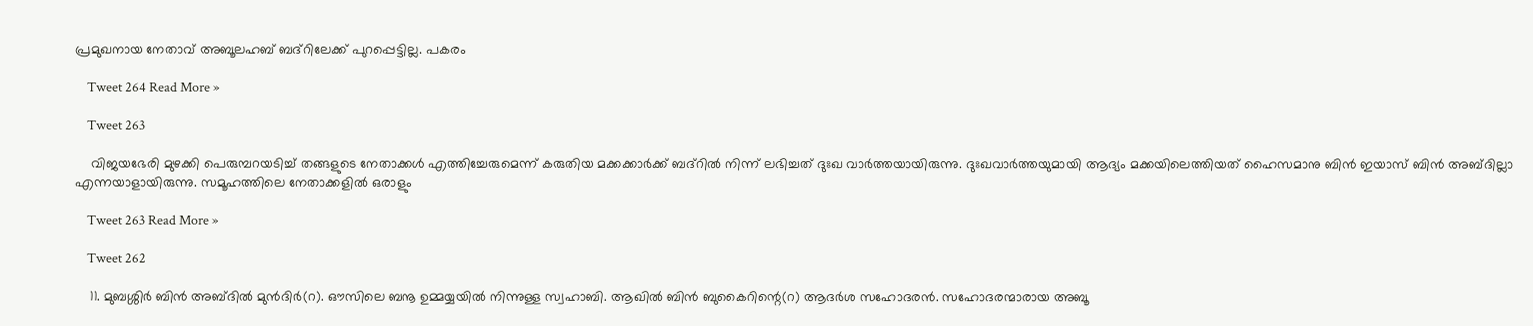പ്രമുഖനായ നേതാവ് അബൂലഹബ് ബദ്റിലേക്ക് പുറപ്പെട്ടില്ല. പകരം

    Tweet 264 Read More »

    Tweet 263

    വിജയഭേരി മുഴക്കി പെരുമ്പറയടിച്ച് തങ്ങളുടെ നേതാക്കൾ എത്തിച്ചേരുമെന്ന് കരുതിയ മക്കക്കാർക്ക് ബദ്റിൽ നിന്ന് ലഭിച്ചത് ദുഃഖ വാർത്തയായിരുന്നു. ദുഃഖവാർത്തയുമായി ആദ്യം മക്കയിലെത്തിയത് ഹൈസമാനു ബിൻ ഇയാസ് ബിൻ അബ്ദില്ലാ എന്നയാളായിരുന്നു. സമൂഹത്തിലെ നേതാക്കളിൽ ഒരാളും

    Tweet 263 Read More »

    Tweet 262

    11. മുബശ്ശിർ ബിൻ അബ്ദിൽ മുൻദിർ(റ). ഔസിലെ ബനൂ ഉമ്മയ്യയിൽ നിന്നുള്ള സ്വഹാബി. ആഖിൽ ബിൻ ബുകൈറിന്റെ(റ) ആദർശ സഹോദരൻ. സഹോദരന്മാരായ അബൂ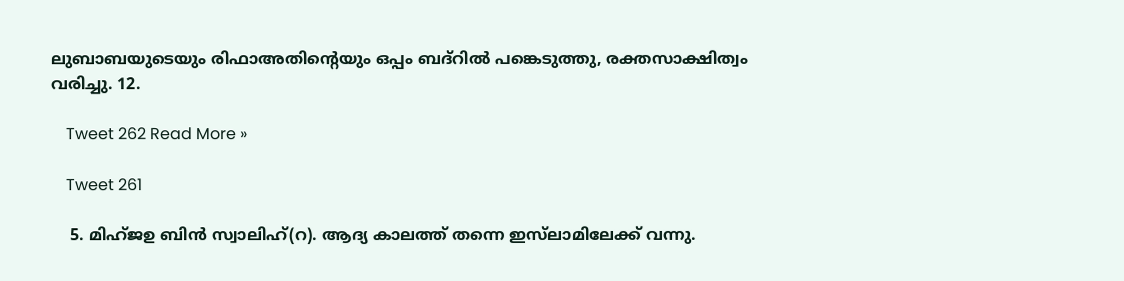ലുബാബയുടെയും രിഫാഅതിന്റെയും ഒപ്പം ബദ്റിൽ പങ്കെടുത്തു, രക്തസാക്ഷിത്വം വരിച്ചു. 12.

    Tweet 262 Read More »

    Tweet 261

    5. മിഹ്ജഉ ബിൻ സ്വാലിഹ്(റ). ആദ്യ കാലത്ത് തന്നെ ഇസ്‌ലാമിലേക്ക് വന്നു.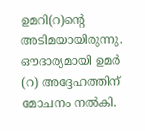ഉമറി(റ)ന്റെ അടിമയായിരുന്നു. ഔദാര്യമായി ഉമർ (റ) അദ്ദേഹത്തിന് മോചനം നൽകി.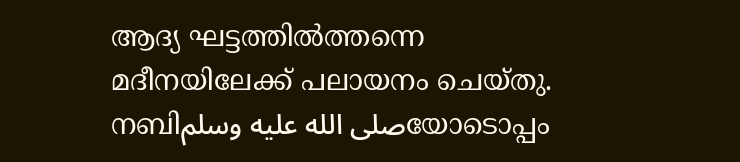ആദ്യ ഘട്ടത്തിൽത്തന്നെ മദീനയിലേക്ക് പലായനം ചെയ്തു. നബിصلى الله عليه وسلمയോടൊപ്പം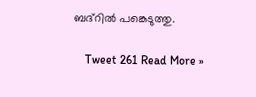ബദ്റിൽ പങ്കെടുത്തു.

    Tweet 261 Read More »